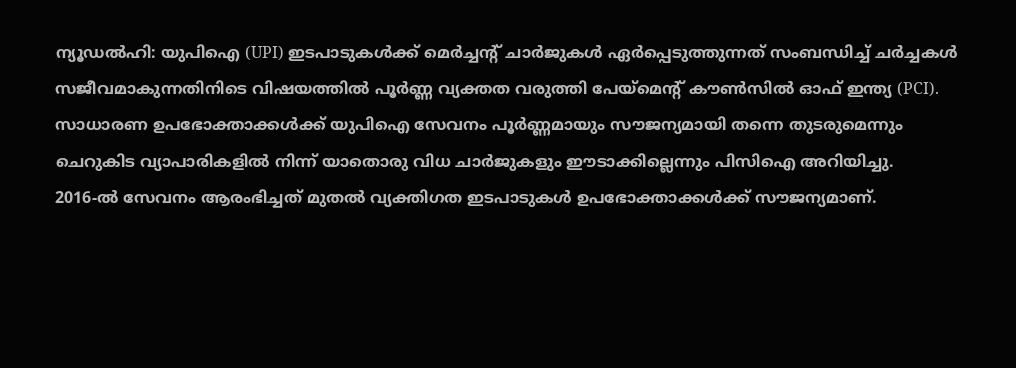ന്യൂഡൽഹി: യുപിഐ (UPI) ഇടപാടുകൾക്ക് മെർച്ചന്റ് ചാർജുകൾ ഏർപ്പെടുത്തുന്നത് സംബന്ധിച്ച് ചർച്ചകൾ സജീവമാകുന്നതിനിടെ വിഷയത്തിൽ പൂർണ്ണ വ്യക്തത വരുത്തി പേയ്മെന്റ് കൗൺസിൽ ഓഫ് ഇന്ത്യ (PCI). സാധാരണ ഉപഭോക്താക്കൾക്ക് യുപിഐ സേവനം പൂർണ്ണമായും സൗജന്യമായി തന്നെ തുടരുമെന്നും ചെറുകിട വ്യാപാരികളിൽ നിന്ന് യാതൊരു വിധ ചാർജുകളും ഈടാക്കില്ലെന്നും പിസിഐ അറിയിച്ചു.
2016-ൽ സേവനം ആരംഭിച്ചത് മുതൽ വ്യക്തിഗത ഇടപാടുകൾ ഉപഭോക്താക്കൾക്ക് സൗജന്യമാണ്.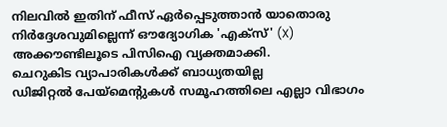നിലവിൽ ഇതിന് ഫീസ് ഏർപ്പെടുത്താൻ യാതൊരു നിർദ്ദേശവുമില്ലെന്ന് ഔദ്യോഗിക 'എക്സ്' (X) അക്കൗണ്ടിലൂടെ പിസിഐ വ്യക്തമാക്കി.
ചെറുകിട വ്യാപാരികൾക്ക് ബാധ്യതയില്ല
ഡിജിറ്റൽ പേയ്മെന്റുകൾ സമൂഹത്തിലെ എല്ലാ വിഭാഗം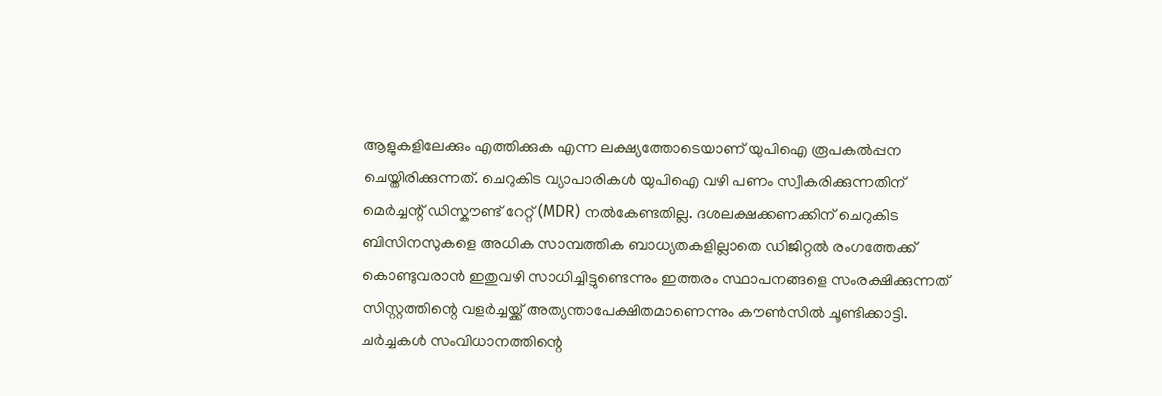ആളുകളിലേക്കും എത്തിക്കുക എന്ന ലക്ഷ്യത്തോടെയാണ് യുപിഐ രൂപകൽപ്പന ചെയ്തിരിക്കുന്നത്. ചെറുകിട വ്യാപാരികൾ യുപിഐ വഴി പണം സ്വീകരിക്കുന്നതിന് മെർച്ചന്റ് ഡിസ്കൗണ്ട് റേറ്റ് (MDR) നൽകേണ്ടതില്ല. ദശലക്ഷക്കണക്കിന് ചെറുകിട ബിസിനസുകളെ അധിക സാമ്പത്തിക ബാധ്യതകളില്ലാതെ ഡിജിറ്റൽ രംഗത്തേക്ക് കൊണ്ടുവരാൻ ഇതുവഴി സാധിച്ചിട്ടുണ്ടെന്നും ഇത്തരം സ്ഥാപനങ്ങളെ സംരക്ഷിക്കുന്നത് സിസ്റ്റത്തിന്റെ വളർച്ചയ്ക്ക് അത്യന്താപേക്ഷിതമാണെന്നും കൗൺസിൽ ചൂണ്ടിക്കാട്ടി.
ചർച്ചകൾ സംവിധാനത്തിന്റെ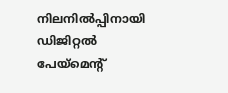നിലനിൽപ്പിനായി
ഡിജിറ്റൽ പേയ്മെന്റ്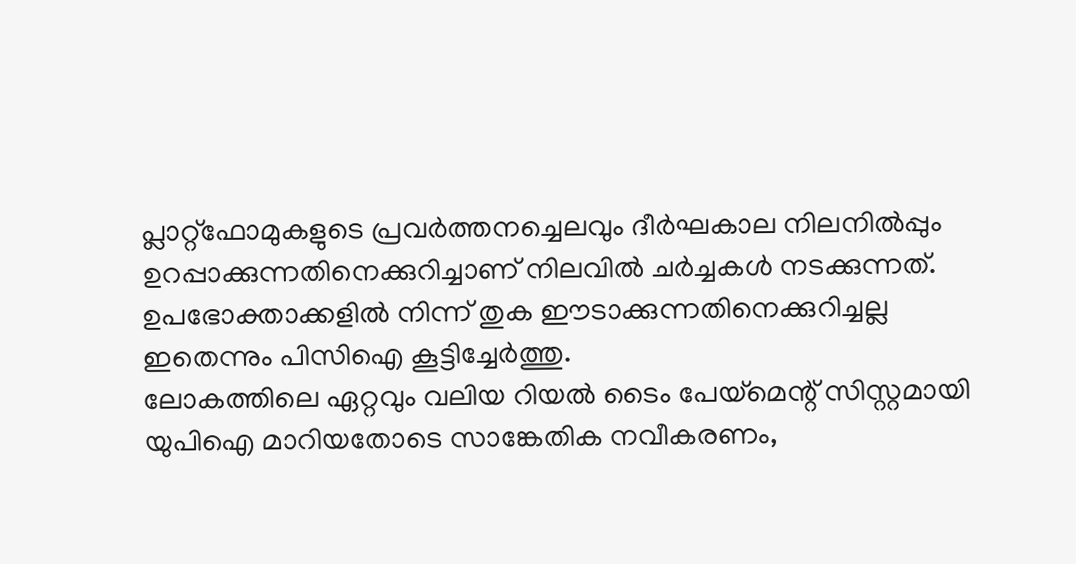പ്ലാറ്റ്ഫോമുകളുടെ പ്രവർത്തനച്ചെലവും ദീർഘകാല നിലനിൽപ്പും ഉറപ്പാക്കുന്നതിനെക്കുറിച്ചാണ് നിലവിൽ ചർച്ചകൾ നടക്കുന്നത്. ഉപഭോക്താക്കളിൽ നിന്ന് തുക ഈടാക്കുന്നതിനെക്കുറിച്ചല്ല ഇതെന്നും പിസിഐ കൂട്ടിച്ചേർത്തു.
ലോകത്തിലെ ഏറ്റവും വലിയ റിയൽ ടൈം പേയ്മെന്റ് സിസ്റ്റമായി യുപിഐ മാറിയതോടെ സാങ്കേതിക നവീകരണം,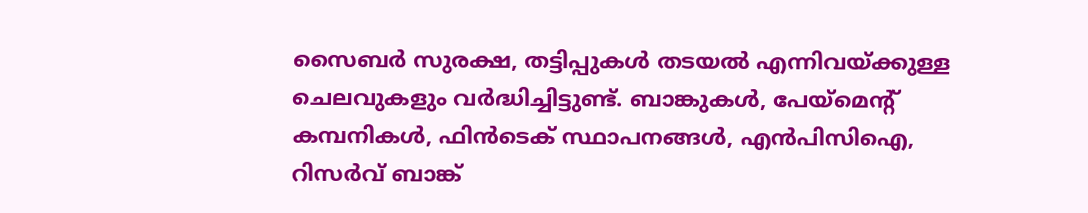സൈബർ സുരക്ഷ, തട്ടിപ്പുകൾ തടയൽ എന്നിവയ്ക്കുള്ള ചെലവുകളും വർദ്ധിച്ചിട്ടുണ്ട്. ബാങ്കുകൾ, പേയ്മെന്റ് കമ്പനികൾ, ഫിൻടെക് സ്ഥാപനങ്ങൾ, എൻപിസിഐ, റിസർവ് ബാങ്ക്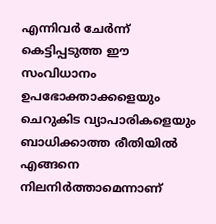എന്നിവർ ചേർന്ന് കെട്ടിപ്പടുത്ത ഈ സംവിധാനം ഉപഭോക്താക്കളെയും ചെറുകിട വ്യാപാരികളെയും ബാധിക്കാത്ത രീതിയിൽ എങ്ങനെ നിലനിർത്താമെന്നാണ്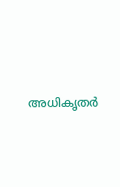അധികൃതർ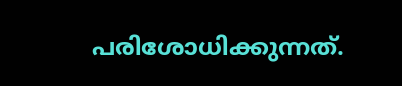പരിശോധിക്കുന്നത്.